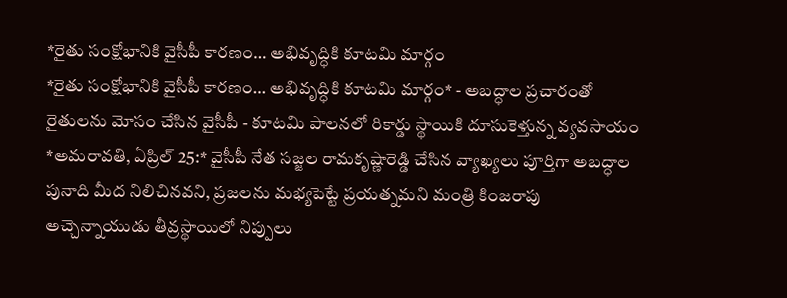*రైతు సంక్షోభానికి వైసీపీ కారణం… అభివృద్ధికి కూటమి మార్గం
*రైతు సంక్షోభానికి వైసీపీ కారణం… అభివృద్ధికి కూటమి మార్గం* - అబద్ధాల ప్రచారంతో రైతులను మోసం చేసిన వైసీపీ - కూటమి పాలనలో రికార్డు స్థాయికి దూసుకెళ్తున్న వ్యవసాయం *అమరావతి, ఏప్రిల్ 25:* వైసీపీ నేత సజ్జల రామకృష్ణారెడ్డి చేసిన వ్యాఖ్యలు పూర్తిగా అబద్ధాల పునాది మీద నిలిచినవని, ప్రజలను మభ్యపెట్టే ప్రయత్నమని మంత్రి కింజరాపు అచ్చెన్నాయుడు తీవ్రస్థాయిలో నిప్పులు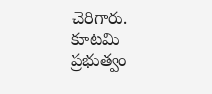చెరిగారు. కూటమి ప్రభుత్వం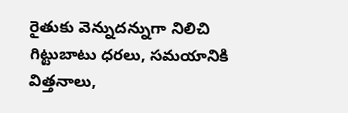రైతుకు వెన్నుదన్నుగా నిలిచి గిట్టుబాటు ధరలు, సమయానికి విత్తనాలు,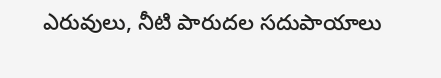ఎరువులు, నీటి పారుదల సదుపాయాలు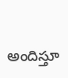అందిస్తూ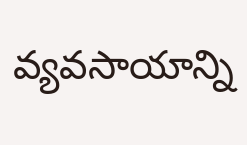వ్యవసాయాన్ని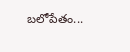బలోపేతం...